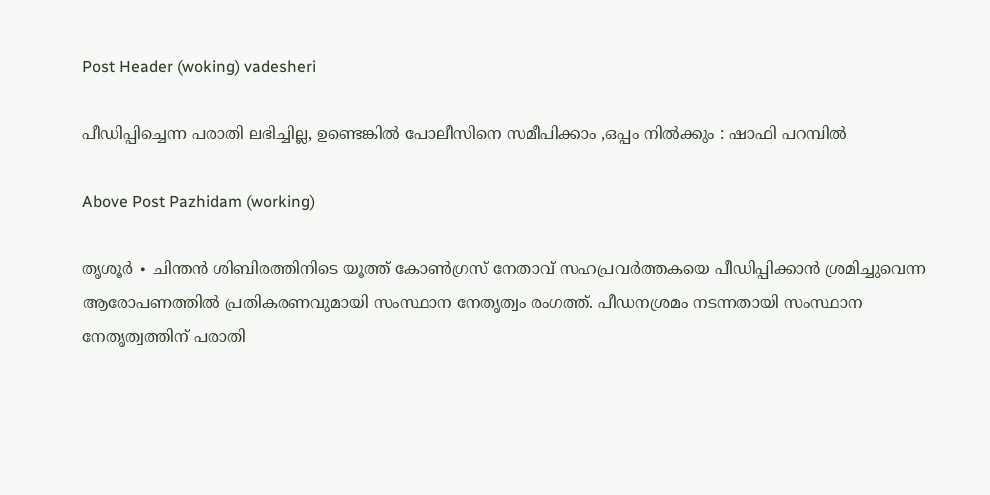Post Header (woking) vadesheri

പീഡിപ്പിച്ചെന്ന പരാതി ലഭിച്ചില്ല, ഉണ്ടെങ്കില്‍ പോലീസിനെ സമീപിക്കാം ,ഒപ്പം നിൽക്കും : ഷാഫി പറമ്പിൽ

Above Post Pazhidam (working)

തൃശൂർ ∙ ചിന്തന്‍ ശിബിരത്തിനിടെ യൂത്ത് കോണ്‍ഗ്രസ് നേതാവ് സഹപ്രവർത്തകയെ പീഡിപ്പിക്കാൻ ശ്രമിച്ചുവെന്ന ആരോപണത്തില്‍ പ്രതികരണവുമായി സംസ്ഥാന നേതൃത്വം രംഗത്ത്. പീഡനശ്രമം നടന്നതായി സംസ്ഥാന നേതൃത്വത്തിന് പരാതി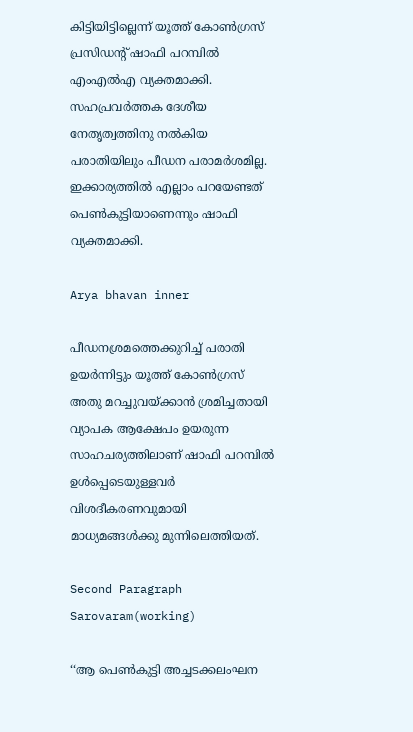കിട്ടിയിട്ടില്ലെന്ന് യൂത്ത് കോൺഗ്രസ് പ്രസിഡന്റ് ഷാഫി പറമ്പില്‍ എംഎൽഎ വ്യക്തമാക്കി. സഹപ്രവര്‍ത്തക ദേശീയ നേതൃത്വത്തിനു നല്‍കിയ പരാതിയിലും പീഡന പരാമര്‍ശമില്ല. ഇക്കാര്യത്തിൽ എല്ലാം പറയേണ്ടത് പെണ്‍കുട്ടിയാണെന്നും ഷാഫി വ്യക്തമാക്കി.

Arya bhavan inner

പീഡനശ്രമത്തെക്കുറിച്ച് പരാതി ഉയർന്നിട്ടും യൂത്ത് കോൺഗ്രസ് അതു മറച്ചുവയ്ക്കാൻ ശ്രമിച്ചതായി വ്യാപക ആക്ഷേപം ഉയരുന്ന സാഹചര്യത്തിലാണ് ഷാഫി പറമ്പിൽ ഉൾപ്പെടെയുള്ളവർ വിശദീകരണവുമായി മാധ്യമങ്ങൾക്കു മുന്നിലെത്തിയത്.

Second Paragraph  Sarovaram(working)

‘‘ആ പെൺകുട്ടി അച്ചടക്കലംഘന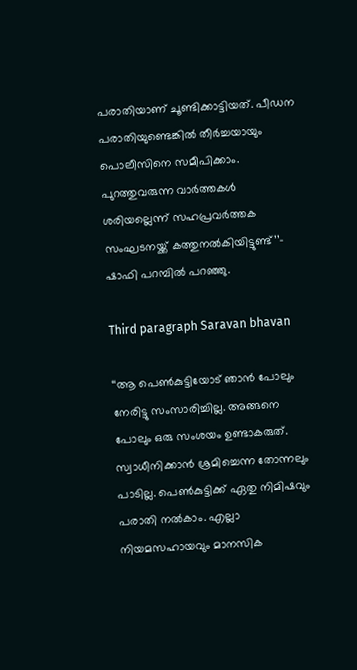പരാതിയാണ് ചൂണ്ടിക്കാട്ടിയത്. പീഡന പരാതിയുണ്ടെങ്കില്‍ തീർച്ചയായും പൊലീസിനെ സമീപിക്കാം. പുറത്തുവരുന്ന വാര്‍ത്തകള്‍ ശരിയല്ലെന്ന് സഹപ്രവര്‍ത്തക സംഘടനയ്ക്ക് കത്തുനല്‍കിയിട്ടുണ്ട്’’– ഷാഫി പറമ്പിൽ പറഞ്ഞു.

Third paragraph Saravan bhavan

‘‘ആ പെണ്‍കുട്ടിയോട് ഞാന്‍ പോലും നേരിട്ടു സംസാരിച്ചില്ല. അങ്ങനെ പോലും ഒരു സംശയം ഉണ്ടാകരുത്. സ്വാധീനിക്കാന്‍ ശ്രമിച്ചെന്ന തോന്നലും പാടില്ല. പെണ്‍കുട്ടിക്ക് ഏതു നിമിഷവും പരാതി നല്‍കാം. എല്ലാ നിയമസഹായവും മാനസിക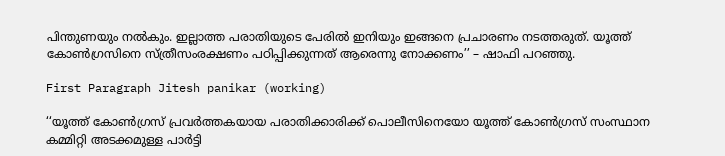പിന്തുണയും നല്‍കും. ഇല്ലാത്ത പരാതിയുടെ പേരില്‍ ഇനിയും ഇങ്ങനെ പ്രചാരണം നടത്തരുത്. യൂത്ത് കോണ്‍ഗ്രസിനെ സ്ത്രീസംരക്ഷണം പഠിപ്പിക്കുന്നത് ആരെന്നു നോക്കണം’’ – ഷാഫി പറഞ്ഞു.

First Paragraph Jitesh panikar (working)

‘‘യൂത്ത് കോൺഗ്രസ് പ്രവർത്തകയായ പരാതിക്കാരിക്ക് പൊലീസിനെയോ യൂത്ത് കോൺഗ്രസ് സംസ്ഥാന കമ്മിറ്റി അടക്കമുള്ള പാർട്ടി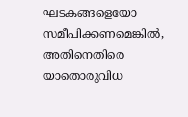ഘടകങ്ങളെയോ സമീപിക്കണമെങ്കിൽ, അതിനെതിരെ യാതൊരുവിധ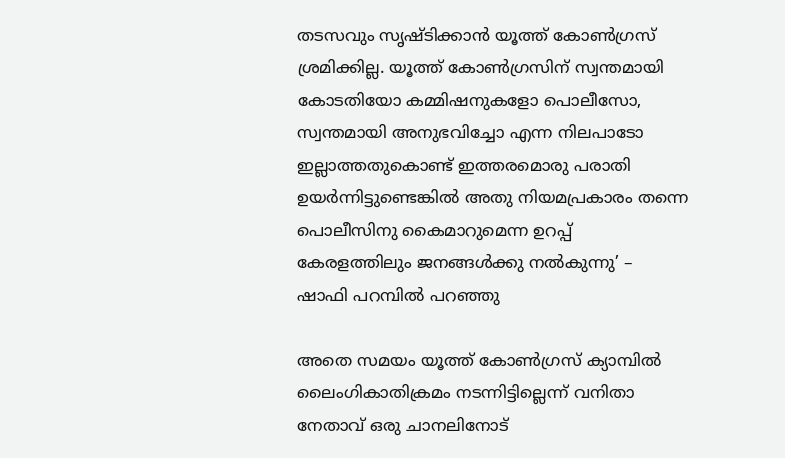തടസവും സൃഷ്ടിക്കാൻ യൂത്ത് കോൺഗ്രസ് ശ്രമിക്കില്ല. യൂത്ത് കോണ്‍ഗ്രസിന് സ്വന്തമായി കോടതിയോ കമ്മിഷനുകളോ പൊലീസോ, സ്വന്തമായി അനുഭവിച്ചോ എന്ന നിലപാടോ ഇല്ലാത്തതുകൊണ്ട് ഇത്തരമൊരു പരാതി ഉയർന്നിട്ടുണ്ടെങ്കിൽ അതു നിയമപ്രകാരം തന്നെ പൊലീസിനു കൈമാറുമെന്ന ഉറപ്പ് കേരളത്തിലും ജനങ്ങൾക്കു നൽകുന്നു’ – ഷാഫി പറമ്പിൽ പറഞ്ഞു

അതെ സമയം യൂത്ത് കോൺഗ്രസ് ക്യാമ്പിൽ ലൈംഗികാതിക്രമം നടന്നിട്ടില്ലെന്ന് വനിതാ നേതാവ് ഒരു ചാനലിനോട്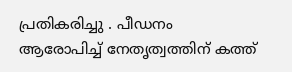പ്രതികരിച്ചു . പീഡനം ആരോപിച്ച് നേതൃത്വത്തിന് കത്ത്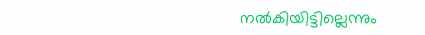നൽകിയിട്ടില്ലെന്നും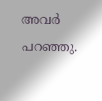അവർ പറഞ്ഞു.